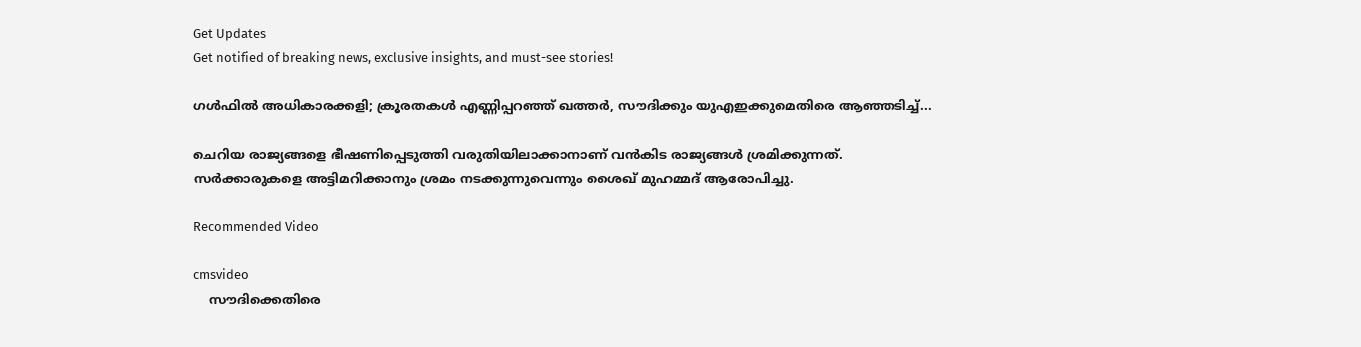Get Updates
Get notified of breaking news, exclusive insights, and must-see stories!

ഗള്‍ഫില്‍ അധികാരക്കളി; ക്രൂരതകള്‍ എണ്ണിപ്പറഞ്ഞ് ഖത്തര്‍, സൗദിക്കും യുഎഇക്കുമെതിരെ ആഞ്ഞടിച്ച്...

ചെറിയ രാജ്യങ്ങളെ ഭീഷണിപ്പെടുത്തി വരുതിയിലാക്കാനാണ് വന്‍കിട രാജ്യങ്ങള്‍ ശ്രമിക്കുന്നത്. സര്‍ക്കാരുകളെ അട്ടിമറിക്കാനും ശ്രമം നടക്കുന്നുവെന്നും ശൈഖ് മുഹമ്മദ് ആരോപിച്ചു.

Recommended Video

cmsvideo
    സൗദിക്കെതിരെ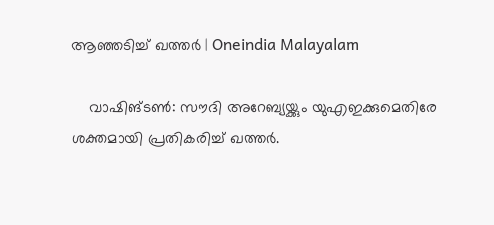ആഞ്ഞടിച്ച് ഖത്തർ | Oneindia Malayalam

    വാഷിങ്ടണ്‍: സൗദി അറേബ്യയ്ക്കും യുഎഇക്കുമെതിരേ ശക്തമായി പ്രതികരിച്ച് ഖത്തര്‍.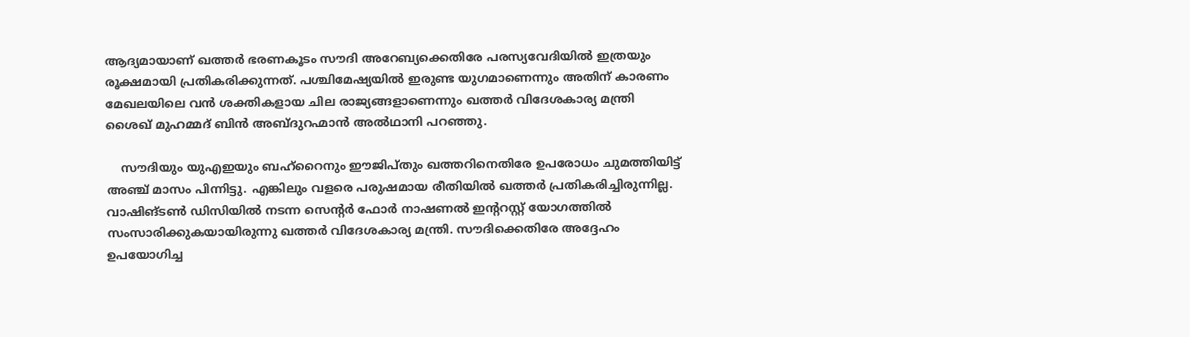ആദ്യമായാണ് ഖത്തര്‍ ഭരണകൂടം സൗദി അറേബ്യക്കെതിരേ പരസ്യവേദിയില്‍ ഇത്രയും രൂക്ഷമായി പ്രതികരിക്കുന്നത്. പശ്ചിമേഷ്യയില്‍ ഇരുണ്ട യുഗമാണെന്നും അതിന് കാരണം മേഖലയിലെ വന്‍ ശക്തികളായ ചില രാജ്യങ്ങളാണെന്നും ഖത്തര്‍ വിദേശകാര്യ മന്ത്രി ശൈഖ് മുഹമ്മദ് ബിന്‍ അബ്ദുറഹ്മാന്‍ അല്‍ഥാനി പറഞ്ഞു.

    സൗദിയും യുഎഇയും ബഹ്‌റൈനും ഈജിപ്തും ഖത്തറിനെതിരേ ഉപരോധം ചുമത്തിയിട്ട് അഞ്ച് മാസം പിന്നിട്ടു. എങ്കിലും വളരെ പരുഷമായ രീതിയില്‍ ഖത്തര്‍ പ്രതികരിച്ചിരുന്നില്ല. വാഷിങ്ടണ്‍ ഡിസിയില്‍ നടന്ന സെന്റര്‍ ഫോര്‍ നാഷണല്‍ ഇന്ററസ്റ്റ് യോഗത്തില്‍ സംസാരിക്കുകയായിരുന്നു ഖത്തര്‍ വിദേശകാര്യ മന്ത്രി. സൗദിക്കെതിരേ അദ്ദേഹം ഉപയോഗിച്ച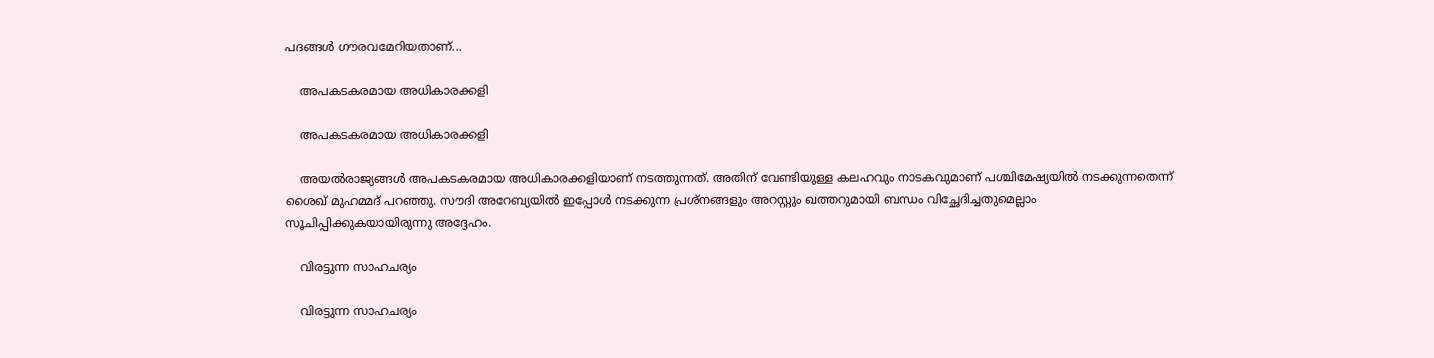പദങ്ങള്‍ ഗൗരവമേറിയതാണ്...

    അപകടകരമായ അധികാരക്കളി

    അപകടകരമായ അധികാരക്കളി

    അയല്‍രാജ്യങ്ങള്‍ അപകടകരമായ അധികാരക്കളിയാണ് നടത്തുന്നത്. അതിന് വേണ്ടിയുള്ള കലഹവും നാടകവുമാണ് പശ്ചിമേഷ്യയില്‍ നടക്കുന്നതെന്ന് ശൈഖ് മുഹമ്മദ് പറഞ്ഞു. സൗദി അറേബ്യയില്‍ ഇപ്പോള്‍ നടക്കുന്ന പ്രശ്‌നങ്ങളും അറസ്റ്റും ഖത്തറുമായി ബന്ധം വിച്ഛേദിച്ചതുമെല്ലാം സൂചിപ്പിക്കുകയായിരുന്നു അദ്ദേഹം.

    വിരട്ടുന്ന സാഹചര്യം

    വിരട്ടുന്ന സാഹചര്യം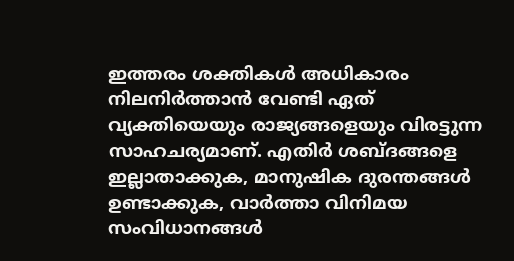ഇത്തരം ശക്തികള്‍ അധികാരം നിലനിര്‍ത്താന്‍ വേണ്ടി ഏത് വ്യക്തിയെയും രാജ്യങ്ങളെയും വിരട്ടുന്ന സാഹചര്യമാണ്. എതിര്‍ ശബ്ദങ്ങളെ ഇല്ലാതാക്കുക, മാനുഷിക ദുരന്തങ്ങള്‍ ഉണ്ടാക്കുക, വാര്‍ത്താ വിനിമയ സംവിധാനങ്ങള്‍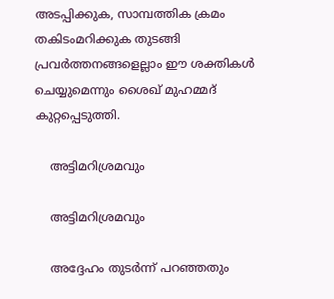അടപ്പിക്കുക, സാമ്പത്തിക ക്രമം തകിടംമറിക്കുക തുടങ്ങി പ്രവര്‍ത്തനങ്ങളെല്ലാം ഈ ശക്തികള്‍ ചെയ്യുമെന്നും ശൈഖ് മുഹമ്മദ് കുറ്റപ്പെടുത്തി.

    അട്ടിമറിശ്രമവും

    അട്ടിമറിശ്രമവും

    അദ്ദേഹം തുടര്‍ന്ന് പറഞ്ഞതും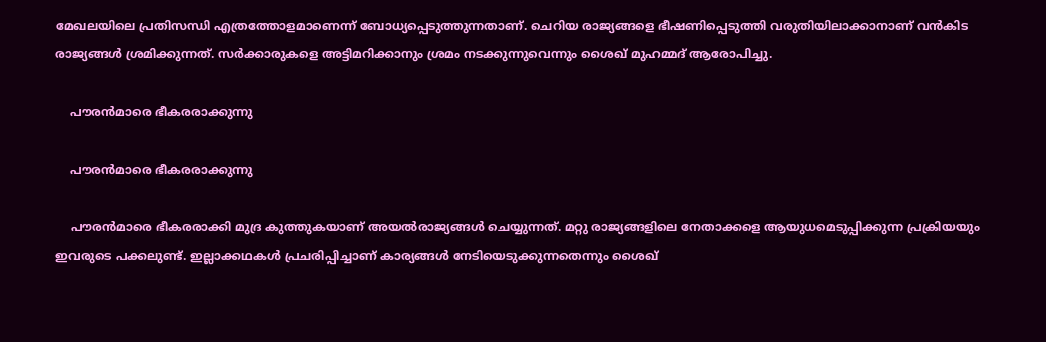മേഖലയിലെ പ്രതിസന്ധി എത്രത്തോളമാണെന്ന് ബോധ്യപ്പെടുത്തുന്നതാണ്. ചെറിയ രാജ്യങ്ങളെ ഭീഷണിപ്പെടുത്തി വരുതിയിലാക്കാനാണ് വന്‍കിട രാജ്യങ്ങള്‍ ശ്രമിക്കുന്നത്. സര്‍ക്കാരുകളെ അട്ടിമറിക്കാനും ശ്രമം നടക്കുന്നുവെന്നും ശൈഖ് മുഹമ്മദ് ആരോപിച്ചു.

    പൗരന്‍മാരെ ഭീകരരാക്കുന്നു

    പൗരന്‍മാരെ ഭീകരരാക്കുന്നു

    പൗരന്‍മാരെ ഭീകരരാക്കി മുദ്ര കുത്തുകയാണ് അയല്‍രാജ്യങ്ങള്‍ ചെയ്യുന്നത്. മറ്റു രാജ്യങ്ങളിലെ നേതാക്കളെ ആയുധമെടുപ്പിക്കുന്ന പ്രക്രിയയും ഇവരുടെ പക്കലുണ്ട്. ഇല്ലാക്കഥകള്‍ പ്രചരിപ്പിച്ചാണ് കാര്യങ്ങള്‍ നേടിയെടുക്കുന്നതെന്നും ശൈഖ്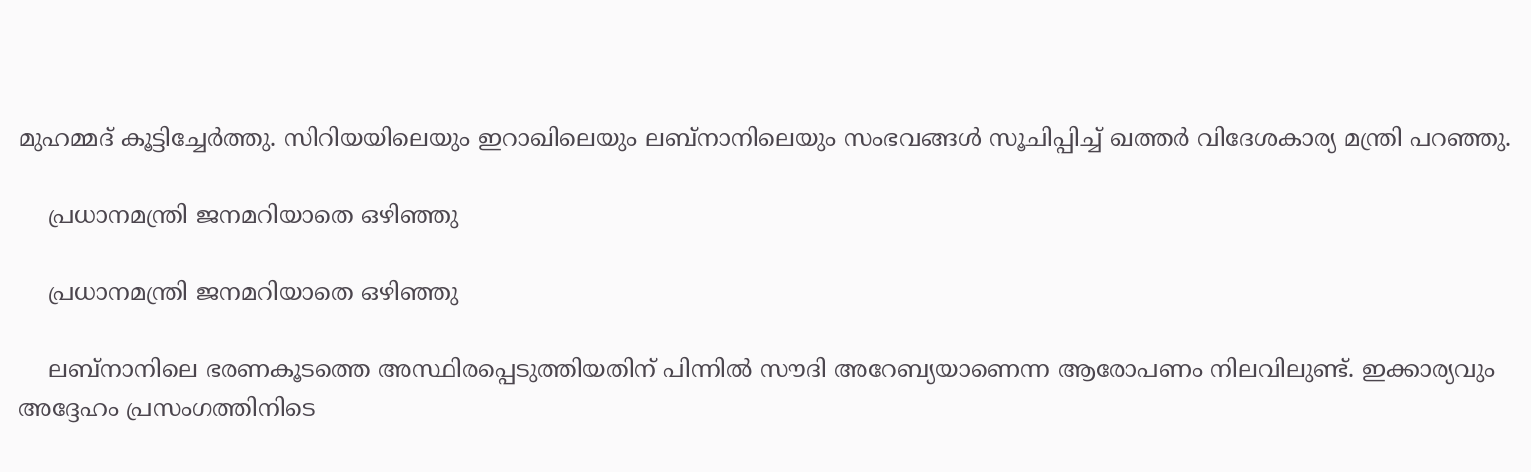മുഹമ്മദ് കൂട്ടിച്ചേര്‍ത്തു. സിറിയയിലെയും ഇറാഖിലെയും ലബ്‌നാനിലെയും സംഭവങ്ങള്‍ സൂചിപ്പിച്ച് ഖത്തര്‍ വിദേശകാര്യ മന്ത്രി പറഞ്ഞു.

    പ്രധാനമന്ത്രി ജനമറിയാതെ ഒഴിഞ്ഞു

    പ്രധാനമന്ത്രി ജനമറിയാതെ ഒഴിഞ്ഞു

    ലബ്‌നാനിലെ ഭരണകൂടത്തെ അസ്ഥിരപ്പെടുത്തിയതിന് പിന്നില്‍ സൗദി അറേബ്യയാണെന്ന ആരോപണം നിലവിലുണ്ട്. ഇക്കാര്യവും അദ്ദേഹം പ്രസംഗത്തിനിടെ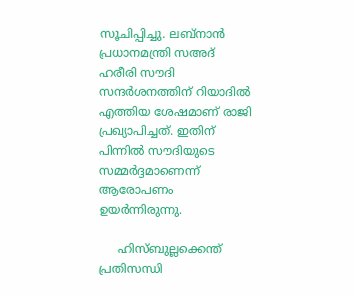സൂചിപ്പിച്ചു. ലബ്‌നാന്‍ പ്രധാനമന്ത്രി സഅദ് ഹരീരി സൗദി സന്ദര്‍ശനത്തിന് റിയാദില്‍ എത്തിയ ശേഷമാണ് രാജി പ്രഖ്യാപിച്ചത്. ഇതിന് പിന്നില്‍ സൗദിയുടെ സമ്മര്‍ദ്ദമാണെന്ന് ആരോപണം ഉയര്‍ന്നിരുന്നു.

     ഹിസ്ബുല്ലക്കെന്ത് പ്രതിസന്ധി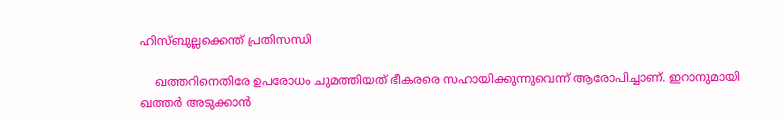ഹിസ്ബുല്ലക്കെന്ത് പ്രതിസന്ധി

    ഖത്തറിനെതിരേ ഉപരോധം ചുമത്തിയത് ഭീകരരെ സഹായിക്കുന്നുവെന്ന് ആരോപിച്ചാണ്. ഇറാനുമായി ഖത്തര്‍ അടുക്കാന്‍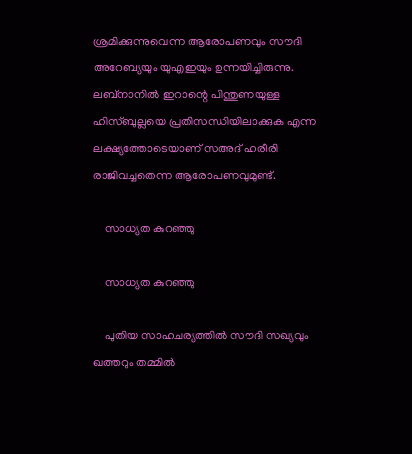ശ്രമിക്കുന്നുവെന്ന ആരോപണവും സൗദി അറേബ്യയും യുഎഇയും ഉന്നയിച്ചിരുന്നു. ലബ്‌നാനില്‍ ഇറാന്റെ പിന്തുണയുള്ള ഹിസ്ബുല്ലയെ പ്രതിസന്ധിയിലാക്കുക എന്ന ലക്ഷ്യത്തോടെയാണ് സഅദ് ഹരീരി രാജിവച്ചതെന്ന ആരോപണവുമുണ്ട്.

    സാധ്യത കുറഞ്ഞു

    സാധ്യത കുറഞ്ഞു

    പുതിയ സാഹചര്യത്തില്‍ സൗദി സഖ്യവും ഖത്തറും തമ്മില്‍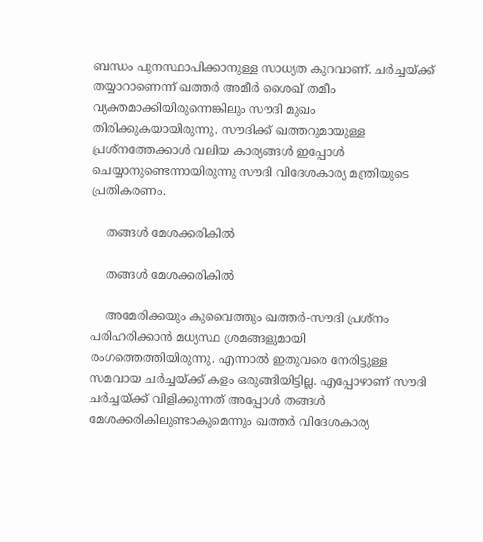ബന്ധം പുനസ്ഥാപിക്കാനുള്ള സാധ്യത കുറവാണ്. ചര്‍ച്ചയ്ക്ക് തയ്യാറാണെന്ന് ഖത്തര്‍ അമീര്‍ ശൈഖ് തമീം വ്യക്തമാക്കിയിരുന്നെങ്കിലും സൗദി മുഖം തിരിക്കുകയായിരുന്നു. സൗദിക്ക് ഖത്തറുമായുള്ള പ്രശ്‌നത്തേക്കാള്‍ വലിയ കാര്യങ്ങള്‍ ഇപ്പോള്‍ ചെയ്യാനുണ്ടെന്നായിരുന്നു സൗദി വിദേശകാര്യ മന്ത്രിയുടെ പ്രതികരണം.

    തങ്ങള്‍ മേശക്കരികില്‍

    തങ്ങള്‍ മേശക്കരികില്‍

    അമേരിക്കയും കുവൈത്തും ഖത്തര്‍-സൗദി പ്രശ്‌നം പരിഹരിക്കാന്‍ മധ്യസ്ഥ ശ്രമങ്ങളുമായി രംഗത്തെത്തിയിരുന്നു. എന്നാല്‍ ഇതുവരെ നേരിട്ടുള്ള സമവായ ചര്‍ച്ചയ്ക്ക് കളം ഒരുങ്ങിയിട്ടില്ല. എപ്പോഴാണ് സൗദി ചര്‍ച്ചയ്ക്ക് വിളിക്കുന്നത് അപ്പോള്‍ തങ്ങള്‍ മേശക്കരികിലുണ്ടാകുമെന്നും ഖത്തര്‍ വിദേശകാര്യ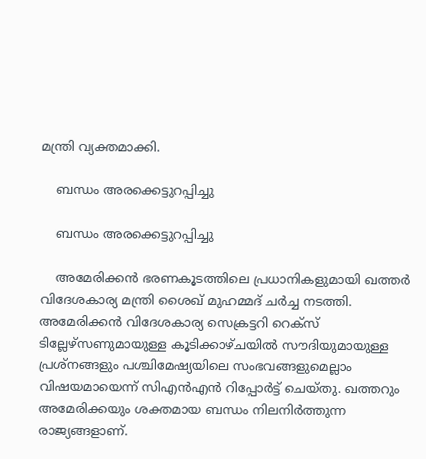മന്ത്രി വ്യക്തമാക്കി.

    ബന്ധം അരക്കെട്ടുറപ്പിച്ചു

    ബന്ധം അരക്കെട്ടുറപ്പിച്ചു

    അമേരിക്കന്‍ ഭരണകൂടത്തിലെ പ്രധാനികളുമായി ഖത്തര്‍ വിദേശകാര്യ മന്ത്രി ശൈഖ് മുഹമ്മദ് ചര്‍ച്ച നടത്തി. അമേരിക്കന്‍ വിദേശകാര്യ സെക്രട്ടറി റെക്‌സ് ടില്ലേഴ്‌സണുമായുള്ള കൂടിക്കാഴ്ചയില്‍ സൗദിയുമായുള്ള പ്രശ്‌നങ്ങളും പശ്ചിമേഷ്യയിലെ സംഭവങ്ങളുമെല്ലാം വിഷയമായെന്ന് സിഎന്‍എന്‍ റിപ്പോര്‍ട്ട് ചെയ്തു. ഖത്തറും അമേരിക്കയും ശക്തമായ ബന്ധം നിലനിര്‍ത്തുന്ന രാജ്യങ്ങളാണ്.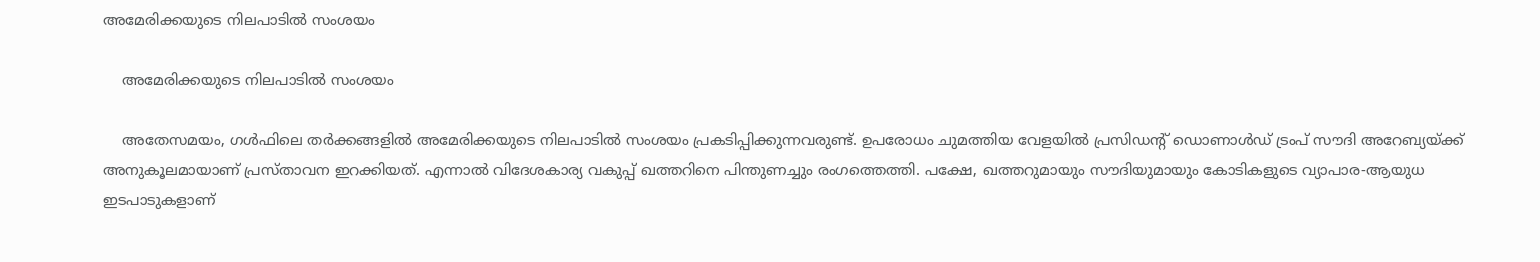അമേരിക്കയുടെ നിലപാടില്‍ സംശയം

    അമേരിക്കയുടെ നിലപാടില്‍ സംശയം

    അതേസമയം, ഗള്‍ഫിലെ തര്‍ക്കങ്ങളില്‍ അമേരിക്കയുടെ നിലപാടില്‍ സംശയം പ്രകടിപ്പിക്കുന്നവരുണ്ട്. ഉപരോധം ചുമത്തിയ വേളയില്‍ പ്രസിഡന്റ് ഡൊണാള്‍ഡ് ട്രംപ് സൗദി അറേബ്യയ്ക്ക് അനുകൂലമായാണ് പ്രസ്താവന ഇറക്കിയത്. എന്നാല്‍ വിദേശകാര്യ വകുപ്പ് ഖത്തറിനെ പിന്തുണച്ചും രംഗത്തെത്തി. പക്ഷേ, ഖത്തറുമായും സൗദിയുമായും കോടികളുടെ വ്യാപാര-ആയുധ ഇടപാടുകളാണ്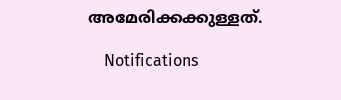അമേരിക്കക്കുള്ളത്.

    Notifications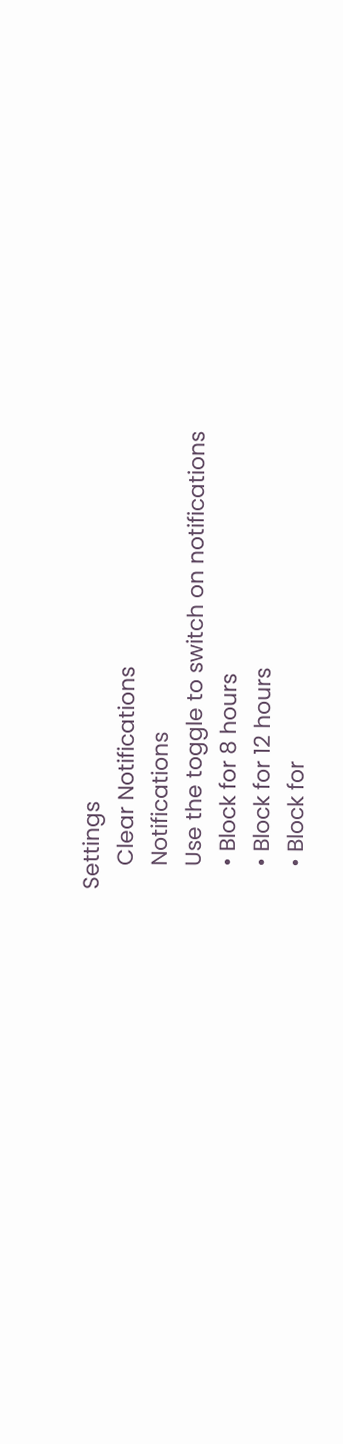Settings
    Clear Notifications
    Notifications
    Use the toggle to switch on notifications
    • Block for 8 hours
    • Block for 12 hours
    • Block for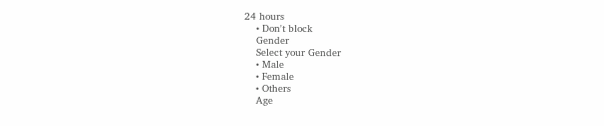24 hours
    • Don't block
    Gender
    Select your Gender
    • Male
    • Female
    • Others
    Age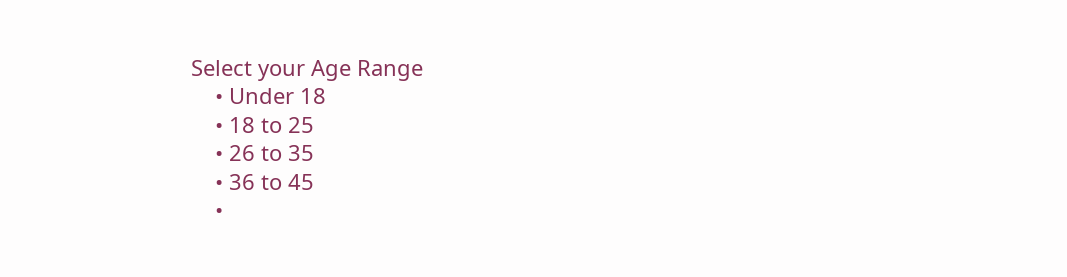Select your Age Range
    • Under 18
    • 18 to 25
    • 26 to 35
    • 36 to 45
    •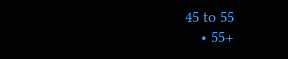45 to 55
    • 55+